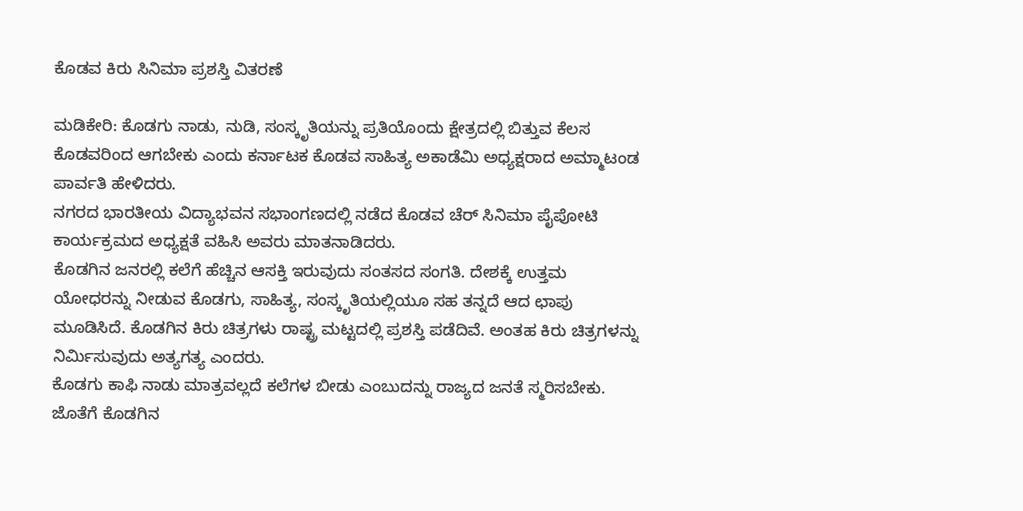ಕೊಡವ ಕಿರು ಸಿನಿಮಾ ಪ್ರಶಸ್ತಿ ವಿತರಣೆ

ಮಡಿಕೇರಿ: ಕೊಡಗು ನಾಡು, ನುಡಿ, ಸಂಸ್ಕೃತಿಯನ್ನು ಪ್ರತಿಯೊಂದು ಕ್ಷೇತ್ರದಲ್ಲಿ ಬಿತ್ತುವ ಕೆಲಸ ಕೊಡವರಿಂದ ಆಗಬೇಕು ಎಂದು ಕರ್ನಾಟಕ ಕೊಡವ ಸಾಹಿತ್ಯ ಅಕಾಡೆಮಿ ಅಧ್ಯಕ್ಷರಾದ ಅಮ್ಮಾಟಂಡ ಪಾರ್ವತಿ ಹೇಳಿದರು.
ನಗರದ ಭಾರತೀಯ ವಿದ್ಯಾಭವನ ಸಭಾಂಗಣದಲ್ಲಿ ನಡೆದ ಕೊಡವ ಚೆರ್ ಸಿನಿಮಾ ಪೈಪೋಟಿ ಕಾರ್ಯಕ್ರಮದ ಅಧ್ಯಕ್ಷತೆ ವಹಿಸಿ ಅವರು ಮಾತನಾಡಿದರು.
ಕೊಡಗಿನ ಜನರಲ್ಲಿ ಕಲೆಗೆ ಹೆಚ್ಚಿನ ಆಸಕ್ತಿ ಇರುವುದು ಸಂತಸದ ಸಂಗತಿ. ದೇಶಕ್ಕೆ ಉತ್ತಮ ಯೋಧರನ್ನು ನೀಡುವ ಕೊಡಗು, ಸಾಹಿತ್ಯ, ಸಂಸ್ಕೃತಿಯಲ್ಲಿಯೂ ಸಹ ತನ್ನದೆ ಆದ ಛಾಪು ಮೂಡಿಸಿದೆ. ಕೊಡಗಿನ ಕಿರು ಚಿತ್ರಗಳು ರಾಷ್ಟ್ರ ಮಟ್ಟದಲ್ಲಿ ಪ್ರಶಸ್ತಿ ಪಡೆದಿವೆ. ಅಂತಹ ಕಿರು ಚಿತ್ರಗಳನ್ನು ನಿರ್ಮಿಸುವುದು ಅತ್ಯಗತ್ಯ ಎಂದರು.
ಕೊಡಗು ಕಾಫಿ ನಾಡು ಮಾತ್ರವಲ್ಲದೆ ಕಲೆಗಳ ಬೀಡು ಎಂಬುದನ್ನು ರಾಜ್ಯದ ಜನತೆ ಸ್ಮರಿಸಬೇಕು. ಜೊತೆಗೆ ಕೊಡಗಿನ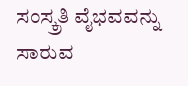ಸಂಸ್ಕ್ರತಿ ವೈಭವವನ್ನು ಸಾರುವ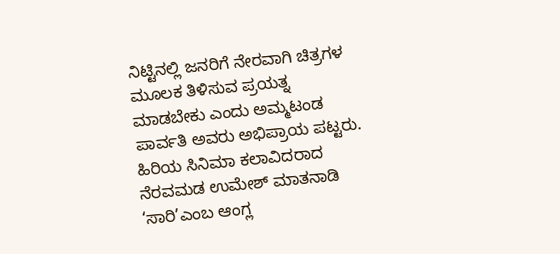ನಿಟ್ಟಿನಲ್ಲಿ ಜನರಿಗೆ ನೇರವಾಗಿ ಚಿತ್ರಗಳ ಮೂಲಕ ತಿಳಿಸುವ ಪ್ರಯತ್ನ ಮಾಡಬೇಕು ಎಂದು ಅಮ್ಮಟಂಡ ಪಾರ್ವತಿ ಅವರು ಅಭಿಪ್ರಾಯ ಪಟ್ಟರು.
ಹಿರಿಯ ಸಿನಿಮಾ ಕಲಾವಿದರಾದ ನೆರವಮಡ ಉಮೇಶ್ ಮಾತನಾಡಿ ‘ಸಾರಿ’ಎಂಬ ಆಂಗ್ಲ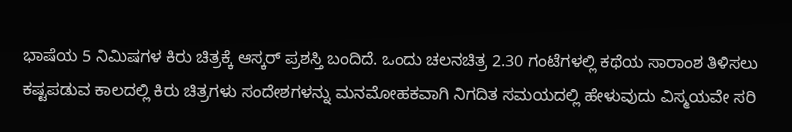ಭಾಷೆಯ 5 ನಿಮಿಷಗಳ ಕಿರು ಚಿತ್ರಕ್ಕೆ ಆಸ್ಕರ್ ಪ್ರಶಸ್ತಿ ಬಂದಿದೆ. ಒಂದು ಚಲನಚಿತ್ರ 2.30 ಗಂಟೆಗಳಲ್ಲಿ ಕಥೆಯ ಸಾರಾಂಶ ತಿಳಿಸಲು ಕಷ್ಟಪಡುವ ಕಾಲದಲ್ಲಿ ಕಿರು ಚಿತ್ರಗಳು ಸಂದೇಶಗಳನ್ನು ಮನಮೋಹಕವಾಗಿ ನಿಗದಿತ ಸಮಯದಲ್ಲಿ ಹೇಳುವುದು ವಿಸ್ಮಯವೇ ಸರಿ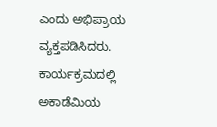ಎಂದು ಅಭಿಪ್ರಾಯ ವ್ಯಕ್ತಪಡಿಸಿದರು.
ಕಾರ್ಯಕ್ರಮದಲ್ಲಿ ಅಕಾಡೆಮಿಯ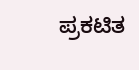ಪ್ರಕಟಿತ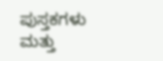ಪುಸ್ತಕಗಳು ಮತ್ತು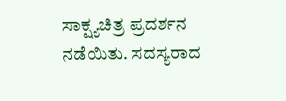ಸಾಕ್ಷ್ಯಚಿತ್ರ ಪ್ರದರ್ಶನ ನಡೆಯಿತು. ಸದಸ್ಯರಾದ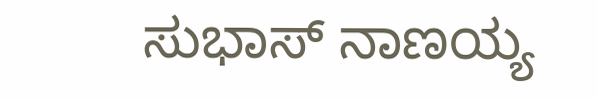ಸುಭಾಸ್ ನಾಣಯ್ಯ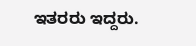ಇತರರು ಇದ್ದರು.